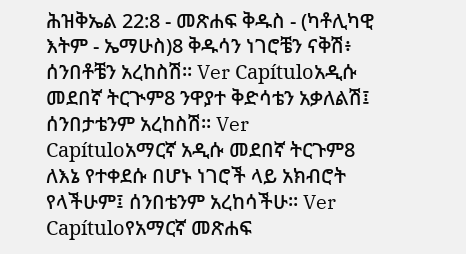ሕዝቅኤል 22:8 - መጽሐፍ ቅዱስ - (ካቶሊካዊ እትም - ኤማሁስ)8 ቅዱሳን ነገሮቼን ናቅሽ፥ ሰንበቶቼን አረከስሽ። Ver Capítuloአዲሱ መደበኛ ትርጒም8 ንዋያተ ቅድሳቴን አቃለልሽ፤ ሰንበታቴንም አረከስሽ። Ver Capítuloአማርኛ አዲሱ መደበኛ ትርጉም8 ለእኔ የተቀደሱ በሆኑ ነገሮች ላይ አክብሮት የላችሁም፤ ሰንበቴንም አረከሳችሁ። Ver Capítuloየአማርኛ መጽሐፍ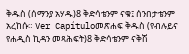ቅዱስ (ሰማንያ አሃዱ)8 ቅድሳቴንም ናቁ፤ ሰንበታቴንም አረከሱ። Ver Capítuloመጽሐፍ ቅዱስ (የብሉይና የሐዲስ ኪዳን መጻሕፍት)8 ቅድሳቴንም ናቅሽ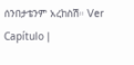ሰንበታቴንም አረከስሽ። Ver Capítulo |